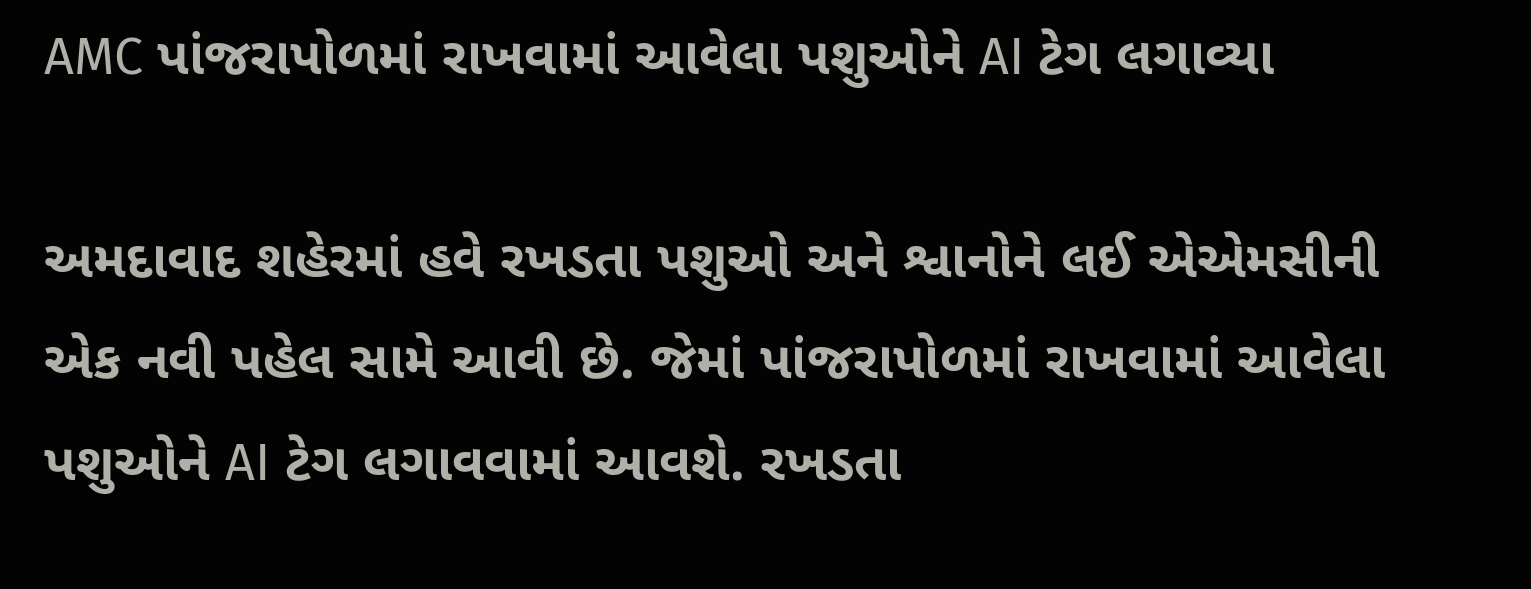AMC પાંજરાપોળમાં રાખવામાં આવેલા પશુઓને AI ટેગ લગાવ્યા

અમદાવાદ શહેરમાં હવે રખડતા પશુઓ અને શ્વાનોને લઈ એએમસીની એક નવી પહેલ સામે આવી છે. જેમાં પાંજરાપોળમાં રાખવામાં આવેલા પશુઓને AI ટેગ લગાવવામાં આવશે. રખડતા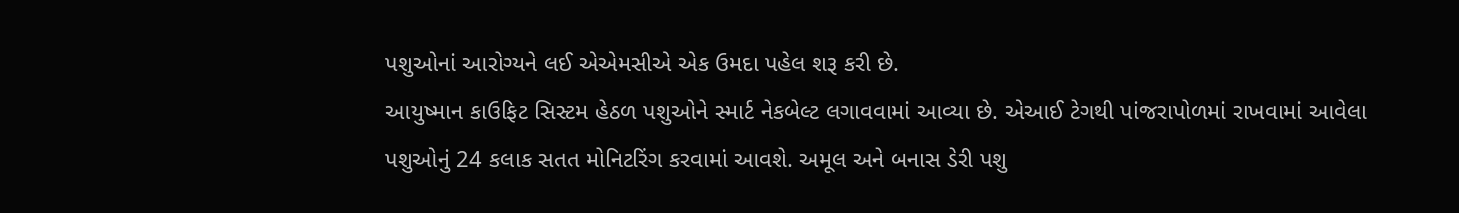પશુઓનાં આરોગ્યને લઈ એએમસીએ એક ઉમદા પહેલ શરૂ કરી છે.
આયુષ્માન કાઉફિટ સિસ્ટમ હેઠળ પશુઓને સ્માર્ટ નેકબેલ્ટ લગાવવામાં આવ્યા છે. એઆઈ ટેગથી પાંજરાપોળમાં રાખવામાં આવેલા પશુઓનું 24 કલાક સતત મોનિટરિંગ કરવામાં આવશે. અમૂલ અને બનાસ ડેરી પશુ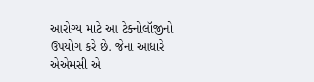આરોગ્ય માટે આ ટેક્નોલૉજીનો ઉપયોગ કરે છે. જેના આધારે એએમસી એ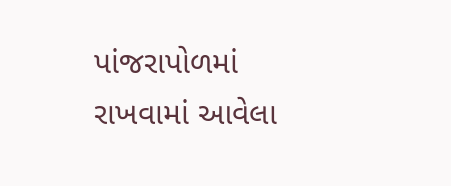પાંજરાપોળમાં રાખવામાં આવેલા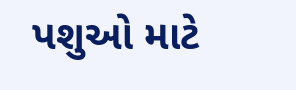પશુઓ માટે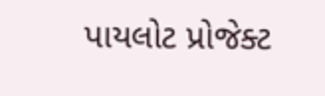પાયલોટ પ્રોજેક્ટ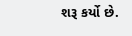શરૂ કર્યો છે.